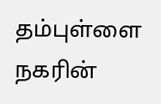தம்புள்ளை நகரின்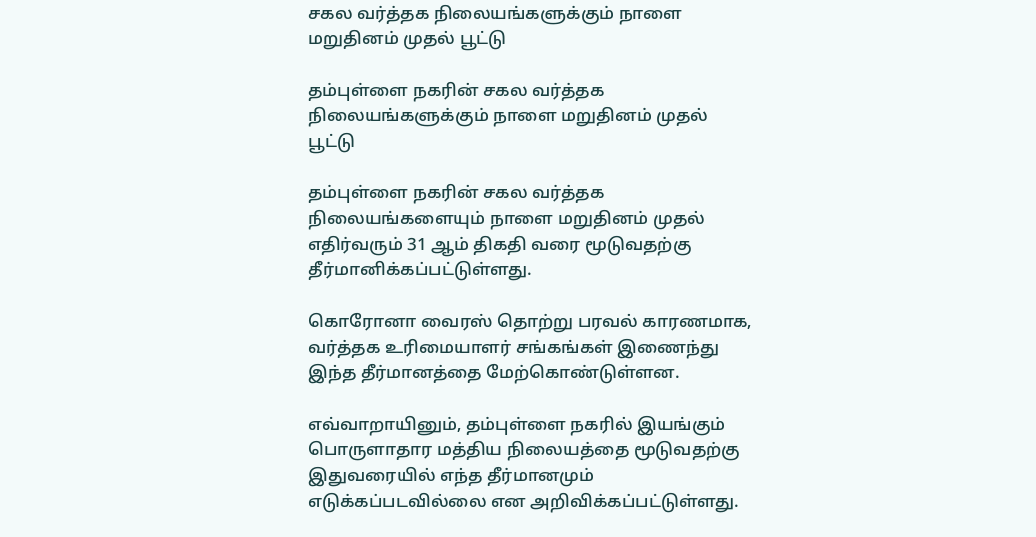சகல வர்த்தக நிலையங்களுக்கும் நாளை மறுதினம் முதல் பூட்டு

தம்புள்ளை நகரின் சகல வர்த்தக நிலையங்களுக்கும் நாளை மறுதினம் முதல் பூட்டு

தம்புள்ளை நகரின் சகல வர்த்தக நிலையங்களையும் நாளை மறுதினம் முதல் எதிர்வரும் 31 ஆம் திகதி வரை மூடுவதற்கு தீர்மானிக்கப்பட்டுள்ளது.

கொரோனா வைரஸ் தொற்று பரவல் காரணமாக, வர்த்தக உரிமையாளர் சங்கங்கள் இணைந்து இந்த தீர்மானத்தை மேற்கொண்டுள்ளன.

எவ்வாறாயினும், தம்புள்ளை நகரில் இயங்கும் பொருளாதார மத்திய நிலையத்தை மூடுவதற்கு இதுவரையில் எந்த தீர்மானமும் எடுக்கப்படவில்லை என அறிவிக்கப்பட்டுள்ளது.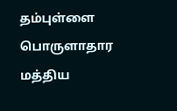தம்புள்ளை பொருளாதார மத்திய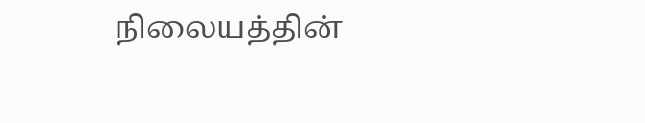நிலையத்தின்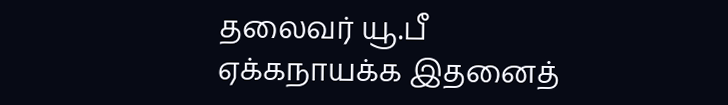தலைவர் யூ.பீ ஏக்கநாயக்க இதனைத்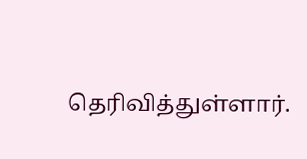தெரிவித்துள்ளார்.